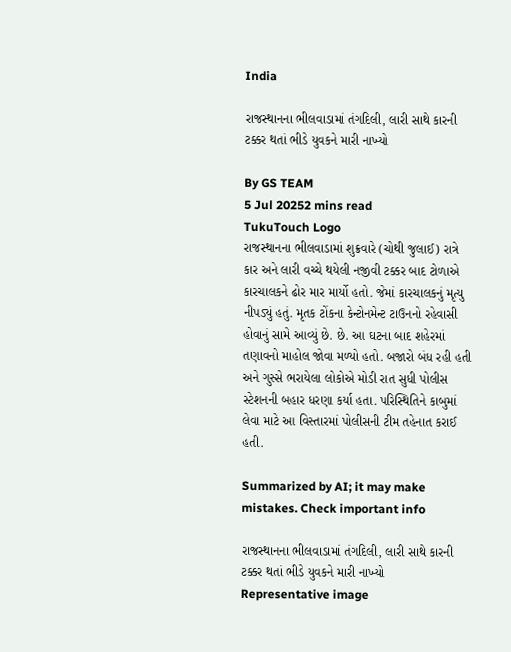India

રાજસ્થાનના ભીલવાડામાં તંગદિલી, લારી સાથે કારની ટક્કર થતાં ભીડે યુવકને મારી નાખ્યો

By GS TEAM
5 Jul 20252 mins read
TukuTouch Logo
રાજસ્થાનના ભીલવાડામાં શુક્રવારે (ચોથી જુલાઈ) રાત્રે કાર અને લારી વચ્ચે થયેલી નજીવી ટક્કર બાદ ટોળાએ કારચાલકને ઢોર માર માર્યો હતો. જેમાં કારચાલકનું મૃત્યુ નીપડ્યું હતું. મૃતક ટોંકના કેન્ટોનમેન્ટ ટાઉનનો રહેવાસી હોવાનું સામે આવ્યું છે. છે. આ ઘટના બાદ શહેરમાં તણાવનો માહોલ જોવા મળ્યો હતો. બજારો બંધ રહી હતી અને ગુસ્સે ભરાયેલા લોકોએ મોડી રાત સુધી પોલીસ સ્ટેશનની બહાર ધરણા કર્યા હતા. પરિસ્થિતિને કાબુમાં લેવા માટે આ વિસ્તારમાં પોલીસની ટીમ તહેનાત કરાઈ હતી.

Summarized by AI; it may make mistakes. Check important info

રાજસ્થાનના ભીલવાડામાં તંગદિલી, લારી સાથે કારની ટક્કર થતાં ભીડે યુવકને મારી નાખ્યો
Representative image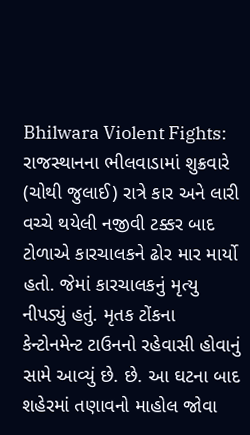Bhilwara Violent Fights: રાજસ્થાનના ભીલવાડામાં શુક્રવારે (ચોથી જુલાઈ) રાત્રે કાર અને લારી વચ્ચે થયેલી નજીવી ટક્કર બાદ ટોળાએ કારચાલકને ઢોર માર માર્યો હતો. જેમાં કારચાલકનું મૃત્યુ નીપડ્યું હતું. મૃતક ટોંકના કેન્ટોનમેન્ટ ટાઉનનો રહેવાસી હોવાનું સામે આવ્યું છે. છે. આ ઘટના બાદ શહેરમાં તણાવનો માહોલ જોવા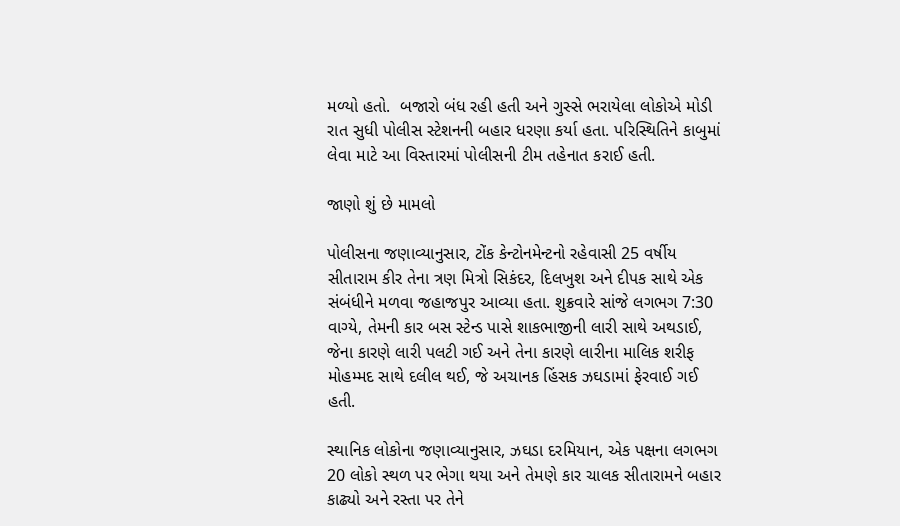મળ્યો હતો.  બજારો બંધ રહી હતી અને ગુસ્સે ભરાયેલા લોકોએ મોડી રાત સુધી પોલીસ સ્ટેશનની બહાર ધરણા કર્યા હતા. પરિસ્થિતિને કાબુમાં લેવા માટે આ વિસ્તારમાં પોલીસની ટીમ તહેનાત કરાઈ હતી.

જાણો શું છે મામલો

પોલીસના જણાવ્યાનુસાર, ટોંક કેન્ટોનમેન્ટનો રહેવાસી 25 વર્ષીય સીતારામ કીર તેના ત્રણ મિત્રો સિકંદર, દિલખુશ અને દીપક સાથે એક સંબંધીને મળવા જહાજપુર આવ્યા હતા. શુક્રવારે સાંજે લગભગ 7:30 વાગ્યે, તેમની કાર બસ સ્ટેન્ડ પાસે શાકભાજીની લારી સાથે અથડાઈ, જેના કારણે લારી પલટી ગઈ અને તેના કારણે લારીના માલિક શરીફ મોહમ્મદ સાથે દલીલ થઈ, જે અચાનક હિંસક ઝઘડામાં ફેરવાઈ ગઈ હતી.

સ્થાનિક લોકોના જણાવ્યાનુસાર, ઝઘડા દરમિયાન, એક પક્ષના લગભગ 20 લોકો સ્થળ પર ભેગા થયા અને તેમણે કાર ચાલક સીતારામને બહાર કાઢ્યો અને રસ્તા પર તેને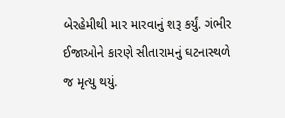બેરહેમીથી માર મારવાનું શરૂ કર્યું. ગંભીર ઈજાઓને કારણે સીતારામનું ઘટનાસ્થળે જ મૃત્યુ થયું.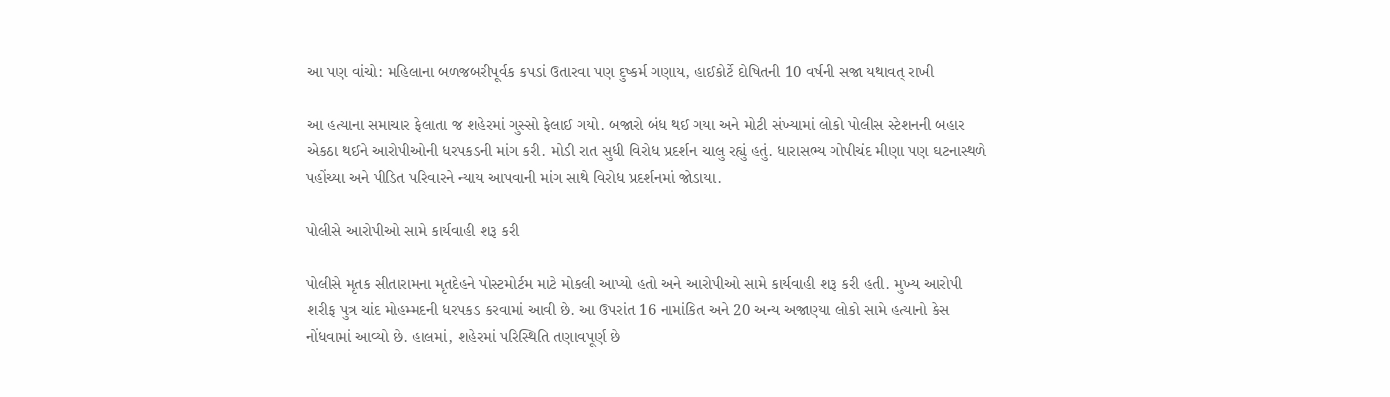આ પણ વાંચો: મહિલાના બળજબરીપૂર્વક કપડાં ઉતારવા પણ દુષ્કર્મ ગણાય, હાઈકોર્ટે દોષિતની 10 વર્ષની સજા યથાવત્ રાખી

આ હત્યાના સમાચાર ફેલાતા જ શહેરમાં ગુસ્સો ફેલાઈ ગયો. બજારો બંધ થઈ ગયા અને મોટી સંખ્યામાં લોકો પોલીસ સ્ટેશનની બહાર એકઠા થઈને આરોપીઓની ધરપકડની માંગ કરી. મોડી રાત સુધી વિરોધ પ્રદર્શન ચાલુ રહ્યું હતું. ધારાસભ્ય ગોપીચંદ મીણા પણ ઘટનાસ્થળે પહોંચ્યા અને પીડિત પરિવારને ન્યાય આપવાની માંગ સાથે વિરોધ પ્રદર્શનમાં જોડાયા.

પોલીસે આરોપીઓ સામે કાર્યવાહી શરૂ કરી

પોલીસે મૃતક સીતારામના મૃતદેહને પોસ્ટમોર્ટમ માટે મોકલી આપ્યો હતો અને આરોપીઓ સામે કાર્યવાહી શરૂ કરી હતી. મુખ્ય આરોપી શરીફ પુત્ર ચાંદ મોહમ્મદની ધરપકડ કરવામાં આવી છે. આ ઉપરાંત 16 નામાંકિત અને 20 અન્ય અજાણ્યા લોકો સામે હત્યાનો કેસ નોંધવામાં આવ્યો છે. હાલમાં, શહેરમાં પરિસ્થિતિ તણાવપૂર્ણ છે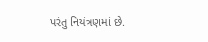પરંતુ નિયંત્રણમાં છે.